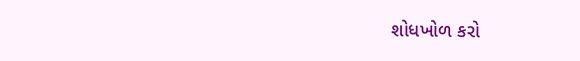શોધખોળ કરો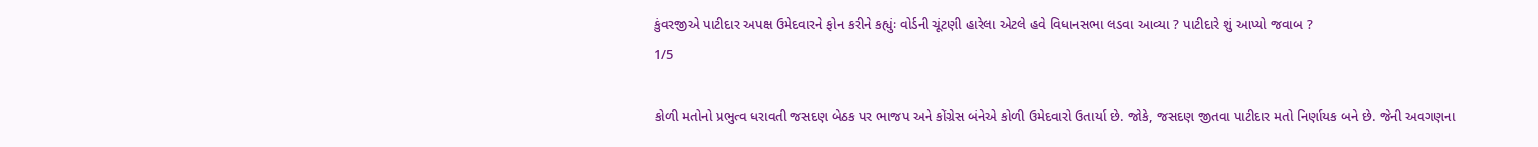કુંવરજીએ પાટીદાર અપક્ષ ઉમેદવારને ફોન કરીને કહ્યુંઃ વોર્ડની ચૂંટણી હારેલા એટલે હવે વિધાનસભા લડવા આવ્યા ? પાટીદારે શું આપ્યો જવાબ ?
1/5

કોળી મતોનો પ્રભુત્વ ધરાવતી જસદણ બેઠક પર ભાજપ અને કોંગ્રેસ બંનેએ કોળી ઉમેદવારો ઉતાર્યા છે. જોકે, જસદણ જીતવા પાટીદાર મતો નિર્ણાયક બને છે. જેની અવગણના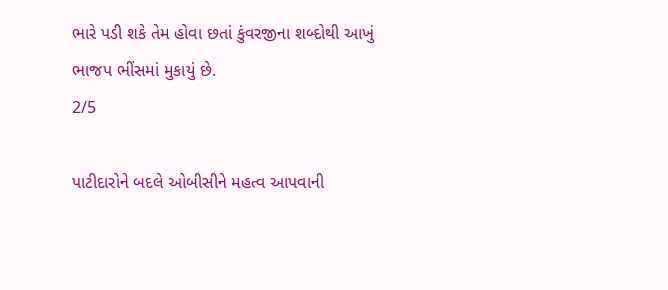ભારે પડી શકે તેમ હોવા છતાં કુંવરજીના શબ્દોથી આખું ભાજપ ભીંસમાં મુકાયું છે.
2/5

પાટીદારોને બદલે ઓબીસીને મહત્વ આપવાની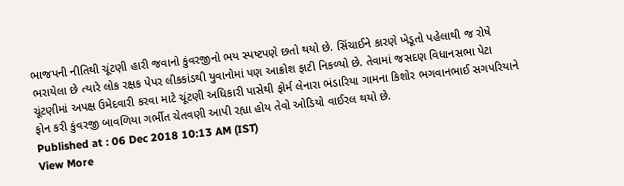ભાજપની નીતિથી ચૂંટણી હારી જવાનો કુંવરજીનો ભય સ્પષ્ટપણે છતો થયો છે. સિંચાઈને કારણે ખેડૂતો પહેલાથી જ રોષે ભરાયેલા છે ત્યારે લોક રક્ષક પેપર લીકકાંડથી યુવાનોમાં પણ આક્રોશ ફાટી નિકળ્યો છે. તેવામાં જસદણ વિધાનસભા પેટા ચૂંટણીમાં અપક્ષ ઉમેદવારી કરવા માટે ચૂંટણી અધિકારી પાસેથી ફોર્મ લેનારા ભંડારિયા ગામના કિશોર ભગવાનભાઈ સગપરિયાને ફોન કરી કુંવરજી બાવળિયા ગર્ભીત ચેતવણી આપી રહ્યા હોય તેવો ઓડિયો વાઈરલ થયો છે.
Published at : 06 Dec 2018 10:13 AM (IST)
View More